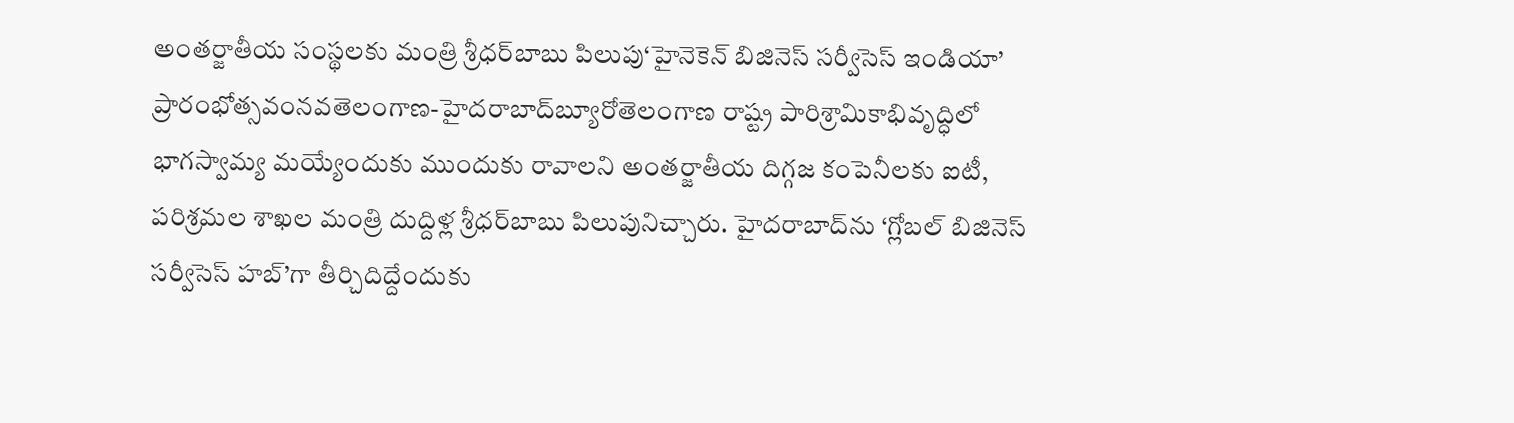అంతర్జాతీయ సంస్థలకు మంత్రి శ్రీధర్‌బాబు పిలుపు‘హైనెకెన్‌ బిజినెస్‌ సర్వీసెస్‌ ఇండియా’ ప్రారంభోత్సవంనవతెలంగాణ-హైదరాబాద్‌బ్యూరోతెలంగాణ రాష్ట్ర పారిశ్రామికాభివృద్ధిలో భాగస్వామ్య మయ్యేందుకు ముందుకు రావాలని అంతర్జాతీయ దిగ్గజ కంపెనీలకు ఐటీ, పరిశ్రమల శాఖల మంత్రి దుద్దిళ్ల శ్రీధర్‌బాబు పిలుపునిచ్చారు. హైదరాబాద్‌ను ‘గ్లోబల్‌ బిజినెస్‌ సర్వీసెస్‌ హబ్‌’గా తీర్చిదిద్దేందుకు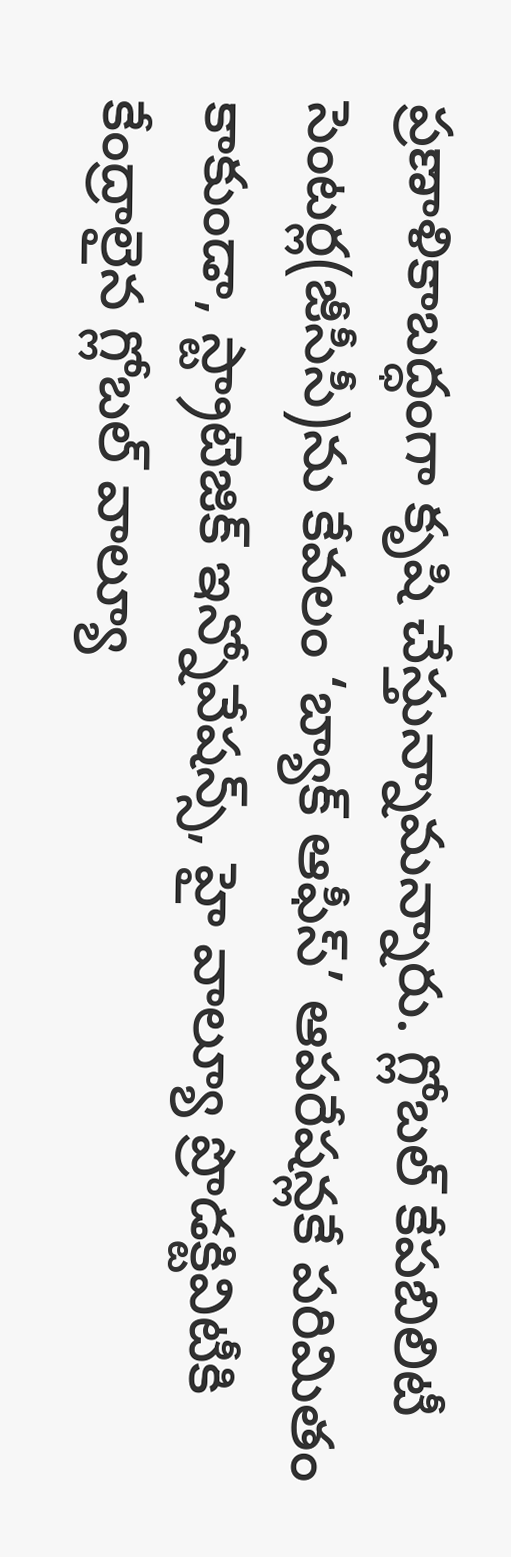ప్రణాళికాబద్ధంగా కృషి చేస్తున్నామన్నారు. గ్లోబల్‌ కేపబిలిటీ సెంటర్ల(జీసీసీ)ను కేవలం ‘బ్యాక్‌ ఆఫీస్‌’ ఆపరేషన్లకే పరిమితం కాకుండా, స్ట్రాటెజిక్‌ ఇన్నోవేషన్స్‌, హై వాల్యూ ప్రొడక్టివిటీకి కేంద్రాలైన గ్లోబల్‌ వాల్యూ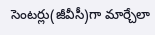సెంటర్లు(జీవీసీ)గా మార్చేలా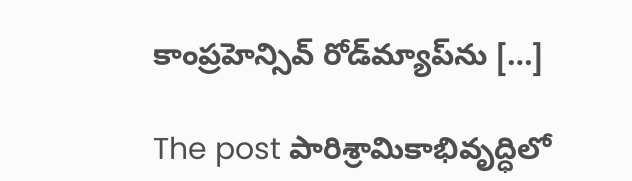కాంప్రహెన్సివ్‌ రోడ్‌మ్యాప్‌ను […]

The post పారిశ్రామికాభివృద్ధిలో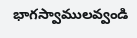భాగస్వాములవ్వండి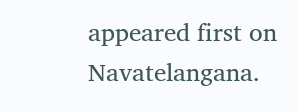appeared first on Navatelangana.